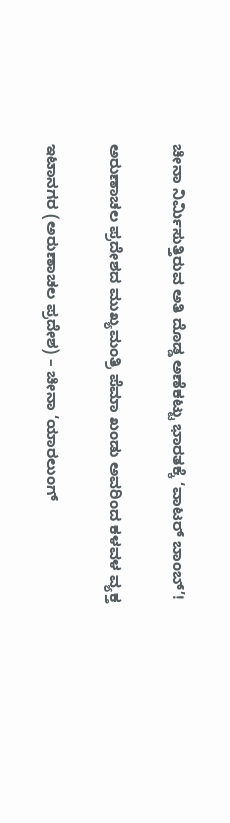ಚೀನಾ ನಿರ್ಮಿಸುತ್ತಿರುವ ಅತಿ ದೊಡ್ಡ ಅಣೆಕಟ್ಟು ಭಾರತಕ್ಕೆ ‘ವಾಟರ್ ಬಾಂಬ್’!

ಅರುಣಾಚಲ ಪ್ರದೇಶದ ಮುಖ್ಯಮಂತ್ರಿ ಪೆಮಾ ಖಂಡು ಅವರಿಂದ ಕಳವಳ ವ್ಯಕ್ತ

ಇಟಾನಗರ (ಅರುಣಾಚಲ ಪ್ರದೇಶ) – ಚೀನಾ ‘ಯಾರಲುಂಗ್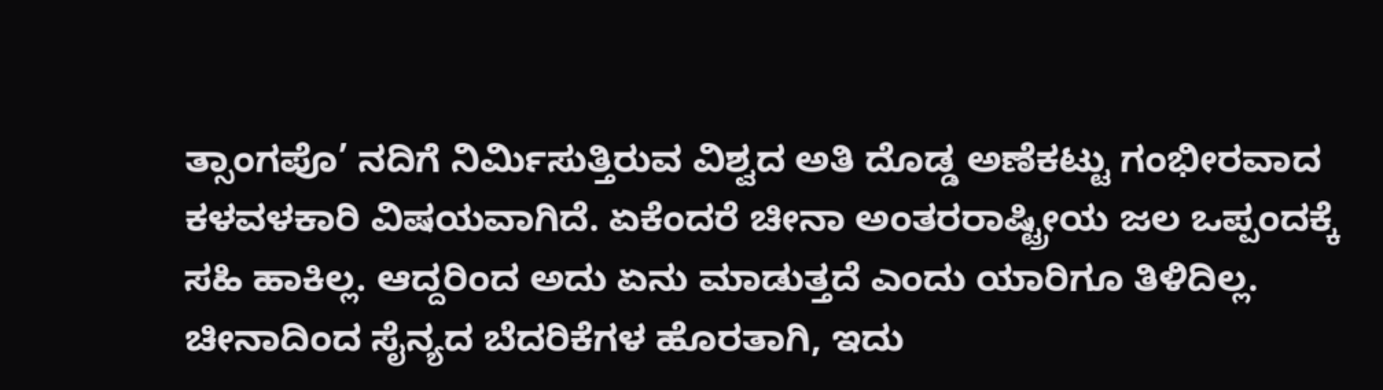ತ್ಸಾಂಗಪೊ’ ನದಿಗೆ ನಿರ್ಮಿಸುತ್ತಿರುವ ವಿಶ್ವದ ಅತಿ ದೊಡ್ಡ ಅಣೆಕಟ್ಟು ಗಂಭೀರವಾದ ಕಳವಳಕಾರಿ ವಿಷಯವಾಗಿದೆ. ಏಕೆಂದರೆ ಚೀನಾ ಅಂತರರಾಷ್ಟ್ರೀಯ ಜಲ ಒಪ್ಪಂದಕ್ಕೆ ಸಹಿ ಹಾಕಿಲ್ಲ. ಆದ್ದರಿಂದ ಅದು ಏನು ಮಾಡುತ್ತದೆ ಎಂದು ಯಾರಿಗೂ ತಿಳಿದಿಲ್ಲ. ಚೀನಾದಿಂದ ಸೈನ್ಯದ ಬೆದರಿಕೆಗಳ ಹೊರತಾಗಿ, ಇದು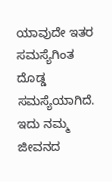ಯಾವುದೇ ಇತರ ಸಮಸ್ಯೆಗಿಂತ ದೊಡ್ಡ ಸಮಸ್ಯೆಯಾಗಿದೆ. ಇದು ನಮ್ಮ ಜೀವನದ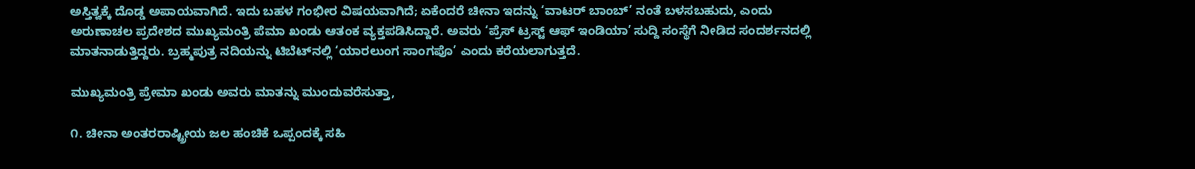ಅಸ್ತಿತ್ವಕ್ಕೆ ದೊಡ್ಡ ಅಪಾಯವಾಗಿದೆ. ಇದು ಬಹಳ ಗಂಭೀರ ವಿಷಯವಾಗಿದೆ; ಏಕೆಂದರೆ ಚೀನಾ ಇದನ್ನು ‘ವಾಟರ್ ಬಾಂಬ್’ ನಂತೆ ಬಳಸಬಹುದು, ಎಂದು ಅರುಣಾಚಲ ಪ್ರದೇಶದ ಮುಖ್ಯಮಂತ್ರಿ ಪೆಮಾ ಖಂಡು ಆತಂಕ ವ್ಯಕ್ತಪಡಿಸಿದ್ದಾರೆ. ಅವರು ‘ಪ್ರೆಸ್ ಟ್ರಸ್ಟ್ ಆಫ್ ಇಂಡಿಯಾ’ ಸುದ್ದಿ ಸಂಸ್ಥೆಗೆ ನೀಡಿದ ಸಂದರ್ಶನದಲ್ಲಿ ಮಾತನಾಡುತ್ತಿದ್ದರು. ಬ್ರಹ್ಮಪುತ್ರ ನದಿಯನ್ನು ಟಿಬೆಟ್‌ನಲ್ಲಿ ‘ಯಾರಲುಂಗ ಸಾಂಗಪೊ’ ಎಂದು ಕರೆಯಲಾಗುತ್ತದೆ.

ಮುಖ್ಯಮಂತ್ರಿ ಪ್ರೇಮಾ ಖಂಡು ಅವರು ಮಾತನ್ನು ಮುಂದುವರೆಸುತ್ತಾ,

೧. ಚೀನಾ ಅಂತರರಾಷ್ಟ್ರೀಯ ಜಲ ಹಂಚಿಕೆ ಒಪ್ಪಂದಕ್ಕೆ ಸಹಿ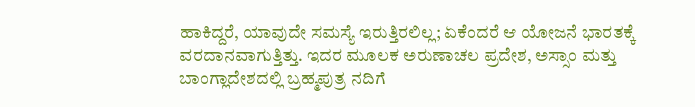ಹಾಕಿದ್ದರೆ, ಯಾವುದೇ ಸಮಸ್ಯೆ ಇರುತ್ತಿರಲಿಲ್ಲ; ಏಕೆಂದರೆ ಆ ಯೋಜನೆ ಭಾರತಕ್ಕೆ ವರದಾನವಾಗುತ್ತಿತ್ತು. ಇದರ ಮೂಲಕ ಅರುಣಾಚಲ ಪ್ರದೇಶ, ಅಸ್ಸಾಂ ಮತ್ತು ಬಾಂಗ್ಲಾದೇಶದಲ್ಲಿ ಬ್ರಹ್ಮಪುತ್ರ ನದಿಗೆ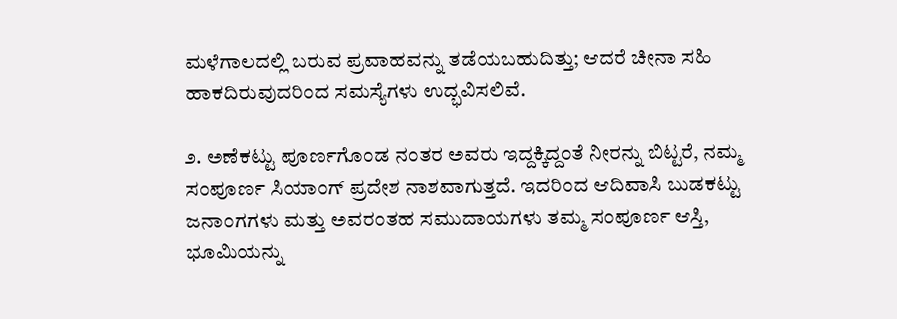ಮಳೆಗಾಲದಲ್ಲಿ ಬರುವ ಪ್ರವಾಹವನ್ನು ತಡೆಯಬಹುದಿತ್ತು; ಆದರೆ ಚೀನಾ ಸಹಿ ಹಾಕದಿರುವುದರಿಂದ ಸಮಸ್ಯೆಗಳು ಉದ್ಭವಿಸಲಿವೆ.

೨. ಅಣೆಕಟ್ಟು ಪೂರ್ಣಗೊಂಡ ನಂತರ ಅವರು ಇದ್ದಕ್ಕಿದ್ದಂತೆ ನೀರನ್ನು ಬಿಟ್ಟರೆ, ನಮ್ಮ ಸಂಪೂರ್ಣ ಸಿಯಾಂಗ್ ಪ್ರದೇಶ ನಾಶವಾಗುತ್ತದೆ. ಇದರಿಂದ ಆದಿವಾಸಿ ಬುಡಕಟ್ಟು ಜನಾಂಗಗಳು ಮತ್ತು ಅವರಂತಹ ಸಮುದಾಯಗಳು ತಮ್ಮ ಸಂಪೂರ್ಣ ಆಸ್ತಿ, ಭೂಮಿಯನ್ನು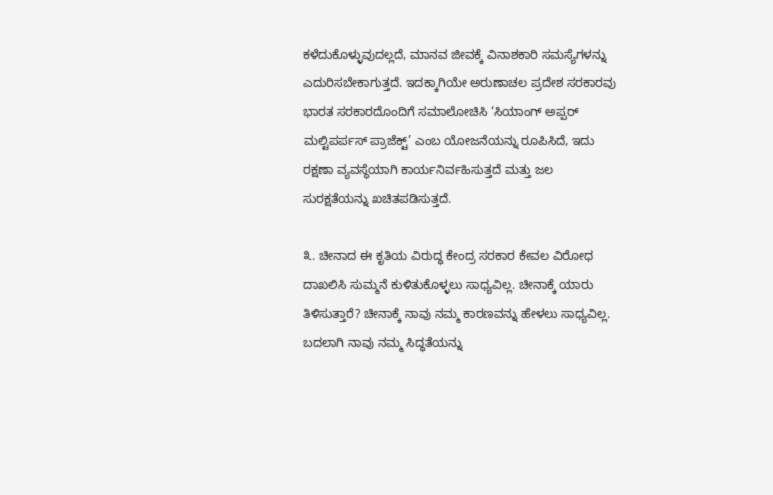ಕಳೆದುಕೊಳ್ಳುವುದಲ್ಲದೆ, ಮಾನವ ಜೀವಕ್ಕೆ ವಿನಾಶಕಾರಿ ಸಮಸ್ಯೆಗಳನ್ನು ಎದುರಿಸಬೇಕಾಗುತ್ತದೆ. ಇದಕ್ಕಾಗಿಯೇ ಅರುಣಾಚಲ ಪ್ರದೇಶ ಸರಕಾರವು ಭಾರತ ಸರಕಾರದೊಂದಿಗೆ ಸಮಾಲೋಚಿಸಿ ‘ಸಿಯಾಂಗ್ ಅಪ್ಪರ್ ಮಲ್ಟಿಪರ್ಪಸ್ ಪ್ರಾಜೆಕ್ಟ್’ ಎಂಬ ಯೋಜನೆಯನ್ನು ರೂಪಿಸಿದೆ, ಇದು ರಕ್ಷಣಾ ವ್ಯವಸ್ಥೆಯಾಗಿ ಕಾರ್ಯನಿರ್ವಹಿಸುತ್ತದೆ ಮತ್ತು ಜಲ ಸುರಕ್ಷತೆಯನ್ನು ಖಚಿತಪಡಿಸುತ್ತದೆ.

೩. ಚೀನಾದ ಈ ಕೃತಿಯ ವಿರುದ್ಧ ಕೇಂದ್ರ ಸರಕಾರ ಕೇವಲ ವಿರೋಧ ದಾಖಲಿಸಿ ಸುಮ್ಮನೆ ಕುಳಿತುಕೊಳ್ಳಲು ಸಾಧ್ಯವಿಲ್ಲ. ಚೀನಾಕ್ಕೆ ಯಾರು ತಿಳಿಸುತ್ತಾರೆ? ಚೀನಾಕ್ಕೆ ನಾವು ನಮ್ಮ ಕಾರಣವನ್ನು ಹೇಳಲು ಸಾಧ್ಯವಿಲ್ಲ. ಬದಲಾಗಿ ನಾವು ನಮ್ಮ ಸಿದ್ಧತೆಯನ್ನು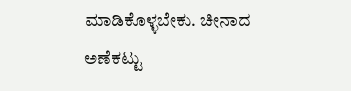ಮಾಡಿಕೊಳ್ಳಬೇಕು. ಚೀನಾದ ಅಣೆಕಟ್ಟು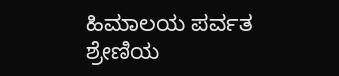ಹಿಮಾಲಯ ಪರ್ವತ ಶ್ರೇಣಿಯ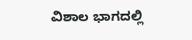ವಿಶಾಲ ಭಾಗದಲ್ಲಿ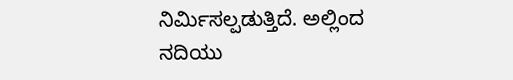ನಿರ್ಮಿಸಲ್ಪಡುತ್ತಿದೆ. ಅಲ್ಲಿಂದ ನದಿಯು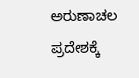ಅರುಣಾಚಲ ಪ್ರದೇಶಕ್ಕೆ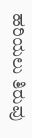ಹರಿಯಲು ತಿರುವು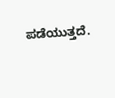ಪಡೆಯುತ್ತದೆ.